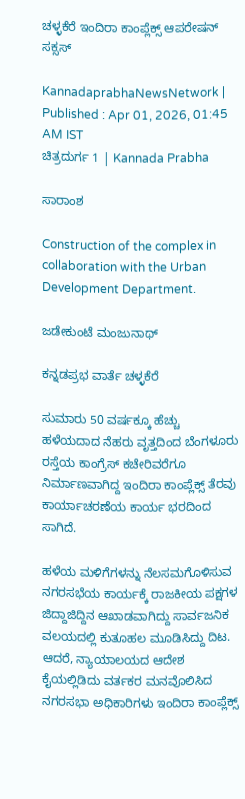ಚಳ್ಳಕೆರೆ ಇಂದಿರಾ ಕಾಂಪ್ಲೆಕ್ಸ್ ಆಪರೇಷನ್ ಸಕ್ಸಸ್

KannadaprabhaNewsNetwork |
Published : Apr 01, 2026, 01:45 AM IST
ಚಿತ್ರದುರ್ಗ 1 | Kannada Prabha

ಸಾರಾಂಶ

Construction of the complex in collaboration with the Urban Development Department.

ಜಡೇಕುಂಟೆ ಮಂಜುನಾಥ್

ಕನ್ನಡಪ್ರಭ ವಾರ್ತೆ ಚಳ್ಳಕೆರೆ

ಸುಮಾರು 50 ವರ್ಷಕ್ಕೂ ಹೆಚ್ಚು ಹಳೆಯದಾದ ನೆಹರು ವೃತ್ತದಿಂದ ಬೆಂಗಳೂರು ರಸ್ತೆಯ ಕಾಂಗ್ರೆಸ್ ಕಚೇರಿವರೆಗೂ ನಿರ್ಮಾಣವಾಗಿದ್ದ ಇಂದಿರಾ ಕಾಂಪ್ಲೆಕ್ಸ್ ತೆರವು ಕಾರ್ಯಾಚರಣೆಯ ಕಾರ್ಯ ಭರದಿಂದ ಸಾಗಿದೆ.

ಹಳೆಯ ಮಳಿಗೆಗಳನ್ನು ನೆಲಸಮಗೊಳಿಸುವ ನಗರಸಭೆಯ ಕಾರ್ಯಕ್ಕೆ ರಾಜಕೀಯ ಪಕ್ಷಗಳ ಜಿದ್ದಾಜಿದ್ದಿನ ಆಖಾಡವಾಗಿದ್ದು ಸಾರ್ವಜನಿಕ ವಲಯದಲ್ಲಿ ಕುತೂಹಲ ಮೂಡಿಸಿದ್ದು ದಿಟ. ಆದರೆ, ನ್ಯಾಯಾಲಯದ ಆದೇಶ ಕೈಯಲ್ಲಿಡಿದು ವರ್ತಕರ ಮನವೊಲಿಸಿದ ನಗರಸಭಾ ಅಧಿಕಾರಿಗಳು ಇಂದಿರಾ ಕಾಂಪ್ಲೆಕ್ಸ್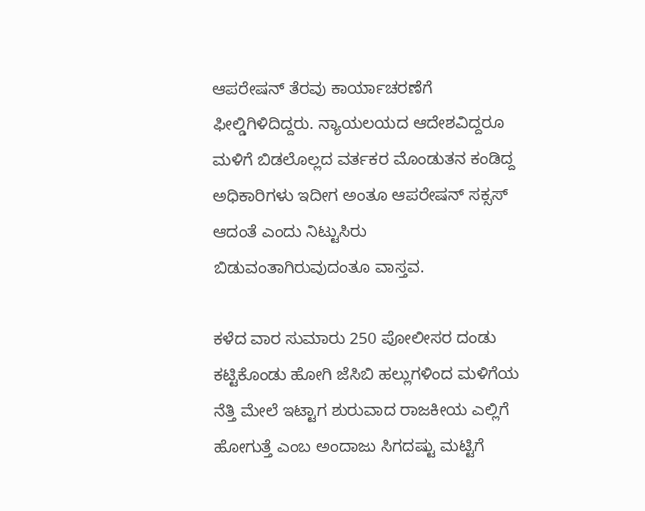ಆಪರೇಷನ್ ತೆರವು ಕಾರ್ಯಾಚರಣೆಗೆ ಫೀಲ್ಡಿಗಿಳಿದಿದ್ದರು. ನ್ಯಾಯಲಯದ ಆದೇಶವಿದ್ದರೂ ಮಳಿಗೆ ಬಿಡಲೊಲ್ಲದ ವರ್ತಕರ ಮೊಂಡುತನ ಕಂಡಿದ್ದ ಅಧಿಕಾರಿಗಳು ಇದೀಗ ಅಂತೂ ಆಪರೇಷನ್ ಸಕ್ಸಸ್ ಆದಂತೆ ಎಂದು ನಿಟ್ಟುಸಿರು ಬಿಡುವಂತಾಗಿರುವುದಂತೂ ವಾಸ್ತವ.

ಕಳೆದ ವಾರ ಸುಮಾರು 250 ಪೋಲೀಸರ ದಂಡು ಕಟ್ಟಿಕೊಂಡು ಹೋಗಿ ಜೆಸಿಬಿ ಹಲ್ಲುಗಳಿಂದ ಮಳಿಗೆಯ ನೆತ್ತಿ ಮೇಲೆ ಇಟ್ಟಾಗ ಶುರುವಾದ ರಾಜಕೀಯ ಎಲ್ಲಿಗೆ ಹೋಗುತ್ತೆ ಎಂಬ ಅಂದಾಜು ಸಿಗದಷ್ಟು ಮಟ್ಟಿಗೆ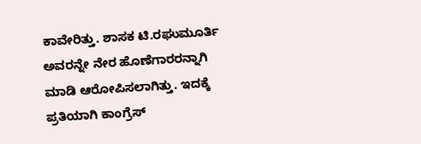ಕಾವೇರಿತ್ತು. ಶಾಸಕ ಟಿ.ರಘುಮೂರ್ತಿ ಅವರನ್ನೇ ನೇರ ಹೊಣೆಗಾರರನ್ನಾಗಿ ಮಾಡಿ ಆರೋಪಿಸಲಾಗಿತ್ತು. ಇದಕ್ಕೆ ಪ್ರತಿಯಾಗಿ ಕಾಂಗ್ರೆಸ್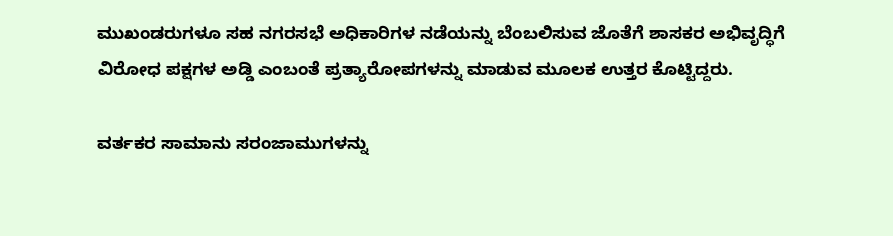ಮುಖಂಡರುಗಳೂ ಸಹ ನಗರಸಭೆ ಅಧಿಕಾರಿಗಳ ನಡೆಯನ್ನು ಬೆಂಬಲಿಸುವ ಜೊತೆಗೆ ಶಾಸಕರ ಅಭಿವೃದ್ಧಿಗೆ ವಿರೋಧ ಪಕ್ಷಗಳ ಅಡ್ಡಿ ಎಂಬಂತೆ ಪ್ರತ್ಯಾರೋಪಗಳನ್ನು ಮಾಡುವ ಮೂಲಕ ಉತ್ತರ ಕೊಟ್ಟಿದ್ದರು.

ವರ್ತಕರ ಸಾಮಾನು ಸರಂಜಾಮುಗಳನ್ನು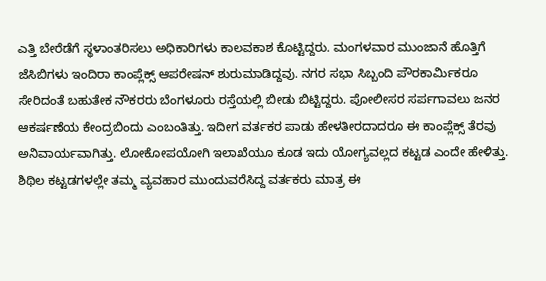ಎತ್ತಿ ಬೇರೆಡೆಗೆ ಸ್ಥಳಾಂತರಿಸಲು ಅಧಿಕಾರಿಗಳು ಕಾಲವಕಾಶ ಕೊಟ್ಟಿದ್ದರು. ಮಂಗಳವಾರ ಮುಂಜಾನೆ ಹೊತ್ತಿಗೆ ಜೆಸಿಬಿಗಳು ಇಂದಿರಾ ಕಾಂಪ್ಲೆಕ್ಸ್ ಆಪರೇಷನ್ ಶುರುಮಾಡಿದ್ದವು. ನಗರ ಸಭಾ ಸಿಬ್ಬಂದಿ ಪೌರಕಾರ್ಮಿಕರೂ ಸೇರಿದಂತೆ ಬಹುತೇಕ ನೌಕರರು ಬೆಂಗಳೂರು ರಸ್ತೆಯಲ್ಲಿ ಬೀಡು ಬಿಟ್ಟಿದ್ದರು. ಪೋಲೀಸರ ಸರ್ಪಗಾವಲು ಜನರ ಆಕರ್ಷಣೆಯ ಕೇಂದ್ರಬಿಂದು ಎಂಬಂತಿತ್ತು. ಇದೀಗ ವರ್ತಕರ ಪಾಡು ಹೇಳತೀರದಾದರೂ ಈ ಕಾಂಪ್ಲೆಕ್ಸ್ ತೆರವು ಅನಿವಾರ್ಯವಾಗಿತ್ತು. ಲೋಕೋಪಯೋಗಿ ಇಲಾಖೆಯೂ ಕೂಡ ಇದು ಯೋಗ್ಯವಲ್ಲದ ಕಟ್ಟಡ ಎಂದೇ ಹೇಳಿತ್ತು. ಶಿಥಿಲ ಕಟ್ಟಡಗಳಲ್ಲೇ ತಮ್ಮ ವ್ಯವಹಾರ ಮುಂದುವರೆಸಿದ್ದ ವರ್ತಕರು ಮಾತ್ರ ಈ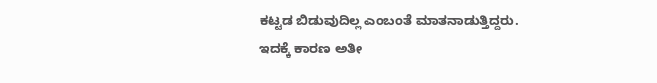ಕಟ್ಟಡ ಬಿಡುವುದಿಲ್ಲ ಎಂಬಂತೆ ಮಾತನಾಡುತ್ತಿದ್ದರು. ಇದಕ್ಕೆ ಕಾರಣ ಅತೀ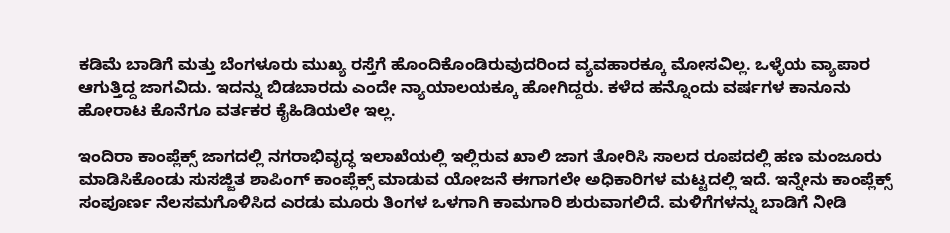ಕಡಿಮೆ ಬಾಡಿಗೆ ಮತ್ತು ಬೆಂಗಳೂರು ಮುಖ್ಯ ರಸ್ತೆಗೆ ಹೊಂದಿಕೊಂಡಿರುವುದರಿಂದ ವ್ಯವಹಾರಕ್ಕೂ ಮೋಸವಿಲ್ಲ. ಒಳ್ಳೆಯ ವ್ಯಾಪಾರ ಆಗುತ್ತಿದ್ದ ಜಾಗವಿದು. ಇದನ್ನು ಬಿಡಬಾರದು ಎಂದೇ ನ್ಯಾಯಾಲಯಕ್ಕೂ ಹೋಗಿದ್ದರು. ಕಳೆದ ಹನ್ನೊಂದು ವರ್ಷಗಳ ಕಾನೂನು ಹೋರಾಟ ಕೊನೆಗೂ ವರ್ತಕರ ಕೈಹಿಡಿಯಲೇ ಇಲ್ಲ.

ಇಂದಿರಾ ಕಾಂಪ್ಲೆಕ್ಸ್ ಜಾಗದಲ್ಲಿ ನಗರಾಭಿವೃದ್ಧ ಇಲಾಖೆಯಲ್ಲಿ ಇಲ್ಲಿರುವ ಖಾಲಿ ಜಾಗ ತೋರಿಸಿ ಸಾಲದ ರೂಪದಲ್ಲಿ ಹಣ ಮಂಜೂರು ಮಾಡಿಸಿಕೊಂಡು ಸುಸಜ್ಜಿತ ಶಾಪಿಂಗ್ ಕಾಂಪ್ಲೆಕ್ಸ್ ಮಾಡುವ ಯೋಜನೆ ಈಗಾಗಲೇ ಅಧಿಕಾರಿಗಳ ಮಟ್ಟದಲ್ಲಿ ಇದೆ. ಇನ್ನೇನು ಕಾಂಪ್ಲೆಕ್ಸ್ ಸಂಪೂರ್ಣ ನೆಲಸಮಗೊಳಿಸಿದ ಎರಡು ಮೂರು ತಿಂಗಳ ಒಳಗಾಗಿ ಕಾಮಗಾರಿ ಶುರುವಾಗಲಿದೆ. ಮಳಿಗೆಗಳನ್ನು ಬಾಡಿಗೆ ನೀಡಿ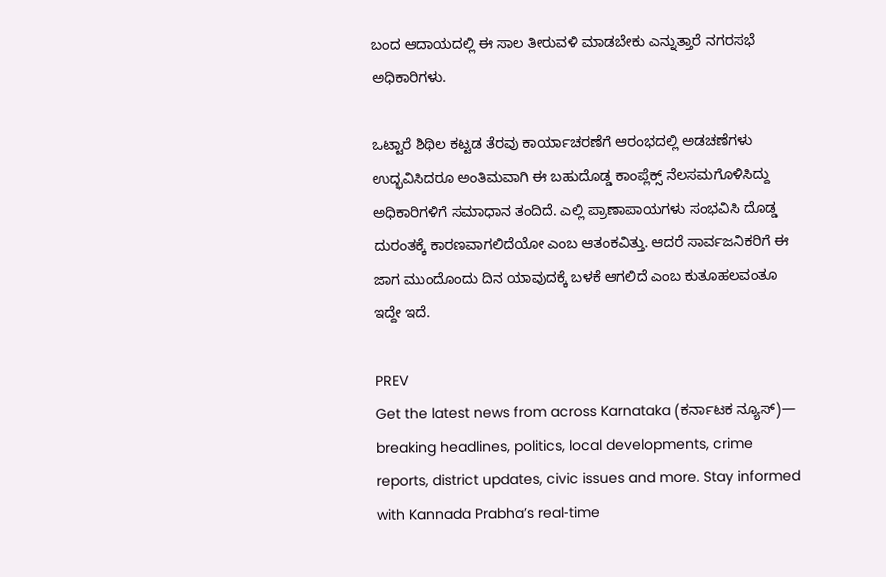ಬಂದ ಆದಾಯದಲ್ಲಿ ಈ ಸಾಲ ತೀರುವಳಿ ಮಾಡಬೇಕು ಎನ್ನುತ್ತಾರೆ ನಗರಸಭೆ ಅಧಿಕಾರಿಗಳು.

ಒಟ್ಟಾರೆ ಶಿಥಿಲ ಕಟ್ಟಡ ತೆರವು ಕಾರ್ಯಾಚರಣೆಗೆ ಆರಂಭದಲ್ಲಿ ಅಡಚಣೆಗಳು ಉದ್ಭವಿಸಿದರೂ ಅಂತಿಮವಾಗಿ ಈ ಬಹುದೊಡ್ಡ ಕಾಂಪ್ಲೆಕ್ಸ್ ನೆಲಸಮಗೊಳಿಸಿದ್ದು ಅಧಿಕಾರಿಗಳಿಗೆ ಸಮಾಧಾನ ತಂದಿದೆ. ಎಲ್ಲಿ ಪ್ರಾಣಾಪಾಯಗಳು ಸಂಭವಿಸಿ ದೊಡ್ಡ ದುರಂತಕ್ಕೆ ಕಾರಣವಾಗಲಿದೆಯೋ ಎಂಬ ಆತಂಕವಿತ್ತು. ಆದರೆ ಸಾರ್ವಜನಿಕರಿಗೆ ಈ ಜಾಗ ಮುಂದೊಂದು ದಿನ ಯಾವುದಕ್ಕೆ ಬಳಕೆ ಆಗಲಿದೆ ಎಂಬ ಕುತೂಹಲವಂತೂ ಇದ್ದೇ ಇದೆ.

PREV
Get the latest news from across Karnataka (ಕರ್ನಾಟಕ ನ್ಯೂಸ್)— breaking headlines, politics, local developments, crime reports, district updates, civic issues and more. Stay informed with Kannada Prabha’s real‑time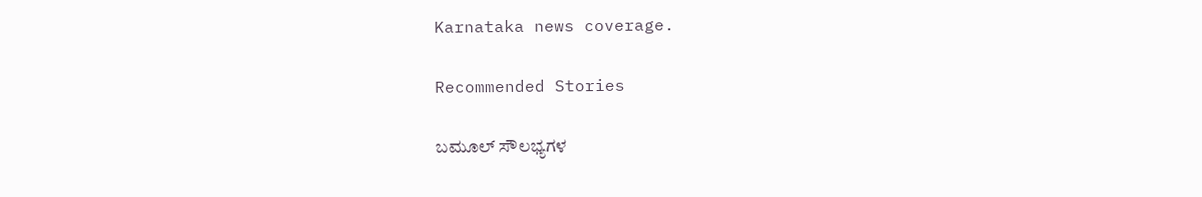Karnataka news coverage.

Recommended Stories

ಬಮೂಲ್‌ ಸೌಲಭ್ಯಗಳ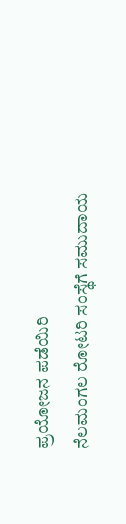ಪ್ರಯೋಜನ ಪಡೆಯಿರಿ
ನೆಲಮಂಗಲ ರೋಟರಿ ಸಂಸ್ಥೆಗೆ ಸಮುದಾಯ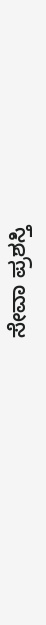ಸೇವಾ ಪ್ರಶಸ್ತಿ